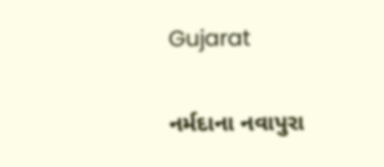Gujarat

નર્મદાના નવાપુરા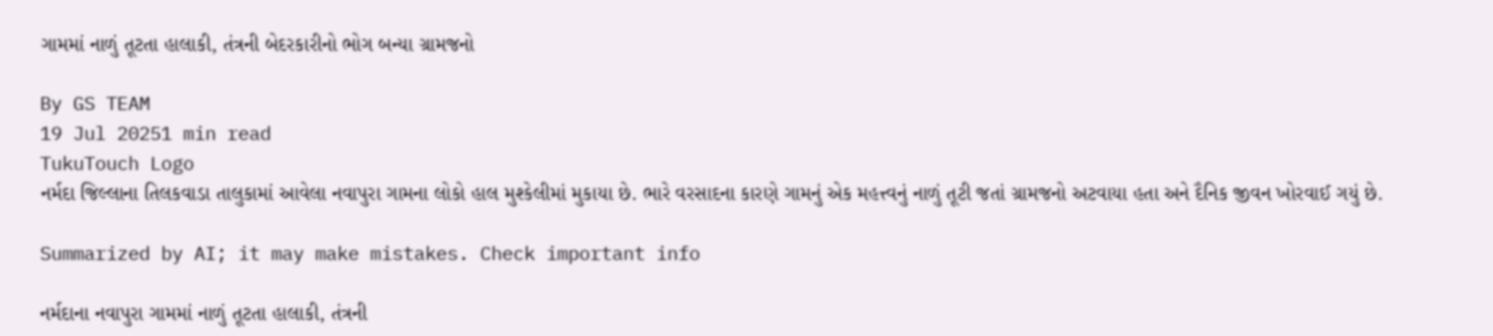ગામમાં નાળું તૂટતા હાલાકી, તંત્રની બેદરકારીનો ભોગ બન્યા ગ્રામજનો

By GS TEAM
19 Jul 20251 min read
TukuTouch Logo
નર્મદા જિલ્લાના તિલકવાડા તાલુકામાં આવેલા નવાપુરા ગામના લોકો હાલ મુશ્કેલીમાં મુકાયા છે. ભારે વરસાદના કારણે ગામનું એક મહત્ત્વનું નાળું તૂટી જતાં ગ્રામજનો અટવાયા હતા અને દૈનિક જીવન ખોરવાઈ ગયું છે.

Summarized by AI; it may make mistakes. Check important info

નર્મદાના નવાપુરા ગામમાં નાળું તૂટતા હાલાકી, તંત્રની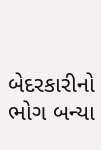બેદરકારીનો ભોગ બન્યા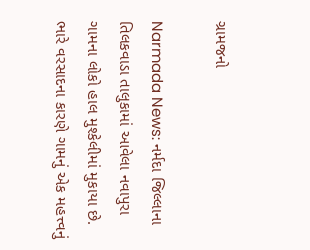ગ્રામજનો

Narmada News: નર્મદા જિલ્લાના તિલકવાડા તાલુકામાં આવેલા નવાપુરા ગામના લોકો હાલ મુશ્કેલીમાં મુકાયા છે. ભારે વરસાદના કારણે ગામનું એક મહત્ત્વનું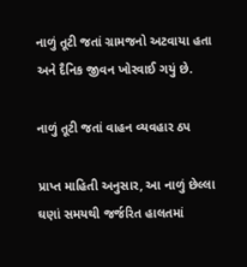નાળું તૂટી જતાં ગ્રામજનો અટવાયા હતા અને દૈનિક જીવન ખોરવાઈ ગયું છે.

નાળું તૂટી જતાં વાહન વ્યવહાર ઠપ

પ્રાપ્ત માહિતી અનુસાર, આ નાળું છેલ્લા ઘણાં સમયથી જર્જરિત હાલતમાં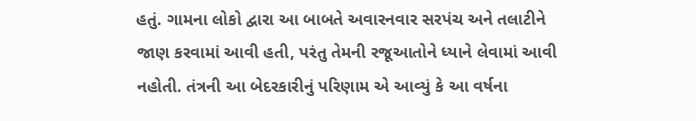હતું. ગામના લોકો દ્વારા આ બાબતે અવારનવાર સરપંચ અને તલાટીને જાણ કરવામાં આવી હતી, પરંતુ તેમની રજૂઆતોને ધ્યાને લેવામાં આવી નહોતી. તંત્રની આ બેદરકારીનું પરિણામ એ આવ્યું કે આ વર્ષના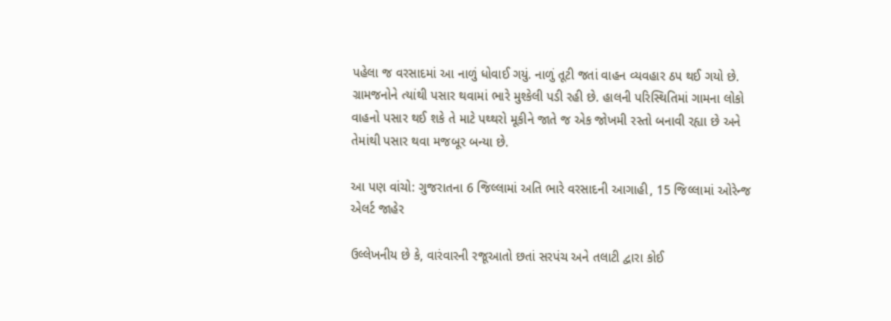પહેલા જ વરસાદમાં આ નાળું ધોવાઈ ગયું. નાળું તૂટી જતાં વાહન વ્યવહાર ઠપ થઈ ગયો છે. ગ્રામજનોને ત્યાંથી પસાર થવામાં ભારે મુશ્કેલી પડી રહી છે. હાલની પરિસ્થિતિમાં ગામના લોકો વાહનો પસાર થઈ શકે તે માટે પથ્થરો મૂકીને જાતે જ એક જોખમી રસ્તો બનાવી રહ્યા છે અને તેમાંથી પસાર થવા મજબૂર બન્યા છે.

આ પણ વાંચો: ગુજરાતના 6 જિલ્લામાં અતિ ભારે વરસાદની આગાહી, 15 જિલ્લામાં ઓરેન્જ એલર્ટ જાહેર

ઉલ્લેખનીય છે કે, વારંવારની રજૂઆતો છતાં સરપંચ અને તલાટી દ્વારા કોઈ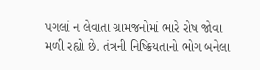પગલાં ન લેવાતા ગ્રામજનોમાં ભારે રોષ જોવા મળી રહ્યો છે. તંત્રની નિષ્ક્રિયતાનો ભોગ બનેલા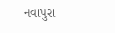નવાપુરા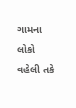ગામના લોકો વહેલી તકે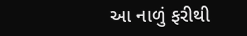આ નાળું ફરીથી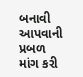બનાવી આપવાની પ્રબળ માંગ કરી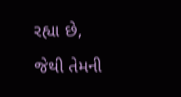રહ્યા છે, જેથી તેમની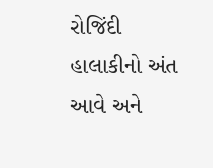રોજિંદી હાલાકીનો અંત આવે અને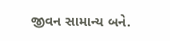જીવન સામાન્ય બને.